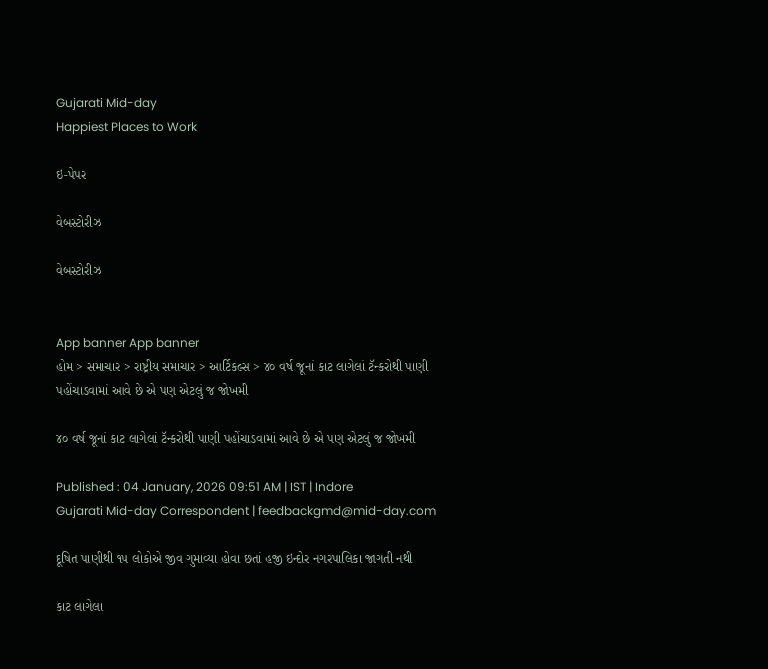Gujarati Mid-day
Happiest Places to Work

ઇ-પેપર

વેબસ્ટોરીઝ

વેબસ્ટોરીઝ


App banner App banner
હોમ > સમાચાર > રાષ્ટ્રીય સમાચાર > આર્ટિકલ્સ > ૪૦ વર્ષ જૂનાં કાટ લાગેલાં ટૅન્કરોથી પાણી પહોંચાડવામાં આવે છે એ પણ એટલું જ જોખમી

૪૦ વર્ષ જૂનાં કાટ લાગેલાં ટૅન્કરોથી પાણી પહોંચાડવામાં આવે છે એ પણ એટલું જ જોખમી

Published : 04 January, 2026 09:51 AM | IST | Indore
Gujarati Mid-day Correspondent | feedbackgmd@mid-day.com

દૂષિત પાણીથી ૧૫ લોકોએ જીવ ગુમાવ્યા હોવા છતાં હજી ઇન્દોર નગરપાલિકા જાગતી નથી

કાટ લાગેલા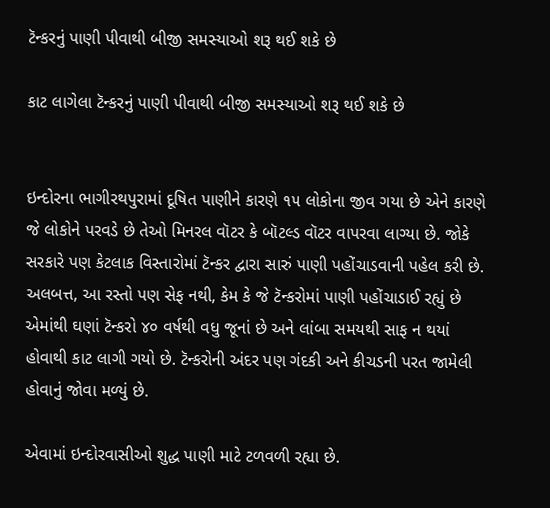ટૅન્કરનું પાણી પીવાથી બીજી સમસ્યાઓ શરૂ થઈ શકે છે

કાટ લાગેલા ટૅન્કરનું પાણી પીવાથી બીજી સમસ્યાઓ શરૂ થઈ શકે છે


ઇન્દોરના ભાગીરથપુરામાં દૂષિત પાણીને કારણે ૧૫ લોકોના જીવ ગયા છે એને કારણે જે લોકોને પરવડે છે તેઓ મિનરલ વૉટર કે બૉટલ્ડ વૉટર વાપરવા લાગ્યા છે. જોકે સરકારે પણ કેટલાક વિસ્તારોમાં ટૅન્કર દ્વારા સારું પાણી પહોંચાડવાની પહેલ કરી છે. અલબત્ત, આ રસ્તો પણ સેફ નથી, કેમ કે જે ટૅન્કરોમાં પાણી પહોંચાડાઈ રહ્યું છે એમાંથી ઘણાં ટૅન્કરો ૪૦ વર્ષથી વધુ જૂનાં છે અને લાંબા સમયથી સાફ ન થયાં હોવાથી કાટ લાગી ગયો છે. ટૅન્કરોની અંદર પણ ગંદકી અને કીચડની પરત જામેલી હોવાનું જોવા મળ્યું છે.

એવામાં ઇન્દોરવાસીઓ શુદ્ધ પાણી માટે ટળવળી રહ્યા છે.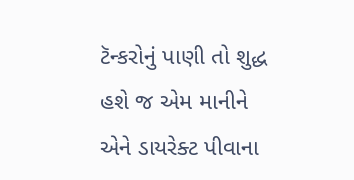ટૅન્કરોનું પાણી તો શુદ્ધ હશે જ એમ માનીને એને ડાયરેક્ટ પીવાના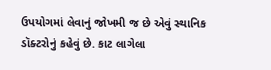ઉપયોગમાં લેવાનું જોખમી જ છે એવું સ્થાનિક ડૉક્ટરોનું કહેવું છે. કાટ લાગેલા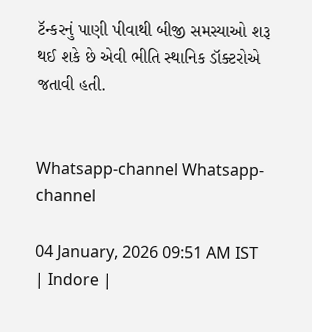ટૅન્કરનું પાણી પીવાથી બીજી સમસ્યાઓ શરૂ થઈ શકે છે એવી ભીતિ સ્થાનિક ડૉક્ટરોએ જતાવી હતી.


Whatsapp-channel Whatsapp-channel

04 January, 2026 09:51 AM IST | Indore |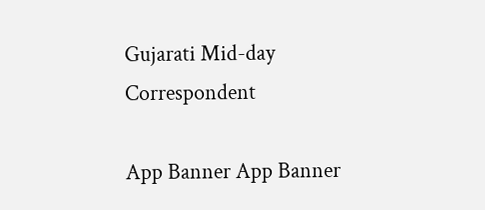Gujarati Mid-day Correspondent

App Banner App Banner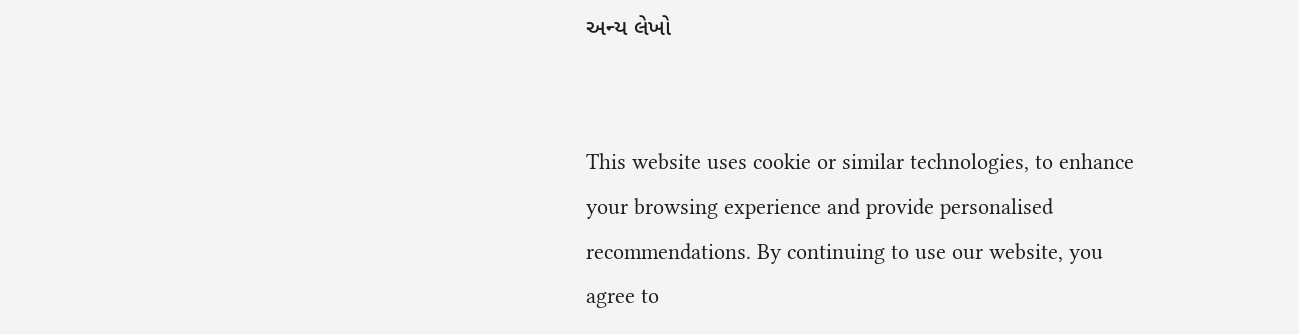અન્ય લેખો


This website uses cookie or similar technologies, to enhance your browsing experience and provide personalised recommendations. By continuing to use our website, you agree to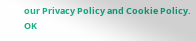our Privacy Policy and Cookie Policy. OK